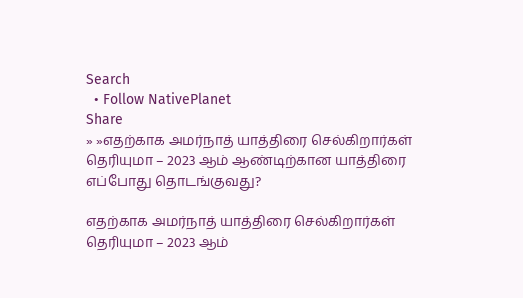Search
  • Follow NativePlanet
Share
» »எதற்காக அமர்நாத் யாத்திரை செல்கிறார்கள் தெரியுமா – 2023 ஆம் ஆண்டிற்கான யாத்திரை எப்போது தொடங்குவது?

எதற்காக அமர்நாத் யாத்திரை செல்கிறார்கள் தெரியுமா – 2023 ஆம்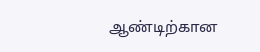ஆண்டிற்கான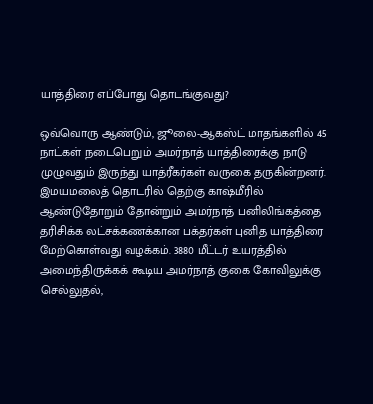யாத்திரை எப்போது தொடங்குவது?

ஒவ்வொரு ஆண்டும், ஜூலை-ஆகஸ்ட் மாதங்களில் 45 நாட்கள் நடைபெறும் அமர்நாத் யாத்திரைக்கு நாடு முழுவதும் இருந்து யாத்ரீகர்கள் வருகை தருகின்றனர். இமயமலைத் தொடரில் தெற்கு காஷ்மீரில் ஆண்டுதோறும் தோன்றும் அமர்நாத் பனிலிங்கத்தை தரிசிக்க லட்சக்கணக்கான பக்தர்கள் புனித யாத்திரை மேற்கொள்வது வழக்கம். 3880 மீட்டர் உயரத்தில் அமைந்திருக்கக் கூடிய அமர்நாத் குகை கோவிலுக்கு செல்லுதல்,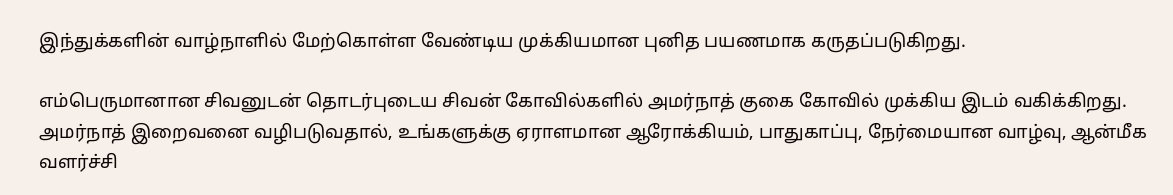இந்துக்களின் வாழ்நாளில் மேற்கொள்ள வேண்டிய முக்கியமான புனித பயணமாக கருதப்படுகிறது.

எம்பெருமானான சிவனுடன் தொடர்புடைய சிவன் கோவில்களில் அமர்நாத் குகை கோவில் முக்கிய இடம் வகிக்கிறது. அமர்நாத் இறைவனை வழிபடுவதால், உங்களுக்கு ஏராளமான ஆரோக்கியம், பாதுகாப்பு, நேர்மையான வாழ்வு, ஆன்மீக வளர்ச்சி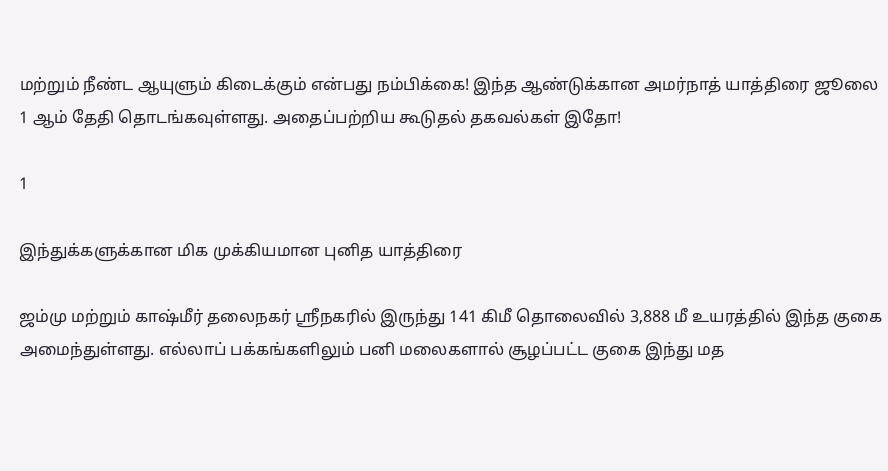மற்றும் நீண்ட ஆயுளும் கிடைக்கும் என்பது நம்பிக்கை! இந்த ஆண்டுக்கான அமர்நாத் யாத்திரை ஜூலை 1 ஆம் தேதி தொடங்கவுள்ளது. அதைப்பற்றிய கூடுதல் தகவல்கள் இதோ!

1

இந்துக்களுக்கான மிக முக்கியமான புனித யாத்திரை

ஜம்மு மற்றும் காஷ்மீர் தலைநகர் ஸ்ரீநகரில் இருந்து 141 கிமீ தொலைவில் 3,888 மீ உயரத்தில் இந்த குகை அமைந்துள்ளது. எல்லாப் பக்கங்களிலும் பனி மலைகளால் சூழப்பட்ட குகை இந்து மத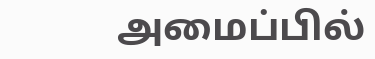அமைப்பில்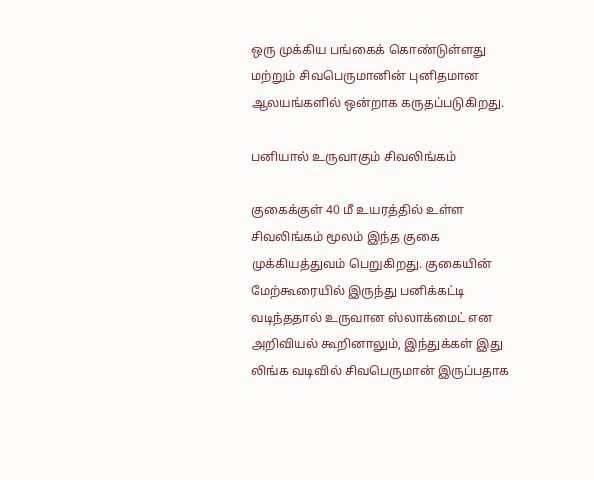ஒரு முக்கிய பங்கைக் கொண்டுள்ளது மற்றும் சிவபெருமானின் புனிதமான ஆலயங்களில் ஒன்றாக கருதப்படுகிறது.

பனியால் உருவாகும் சிவலிங்கம்

குகைக்குள் 40 மீ உயரத்தில் உள்ள சிவலிங்கம் மூலம் இந்த குகை முக்கியத்துவம் பெறுகிறது. குகையின் மேற்கூரையில் இருந்து பனிக்கட்டி வடிந்ததால் உருவான ஸ்லாக்மைட் என அறிவியல் கூறினாலும், இந்துக்கள் இது லிங்க வடிவில் சிவபெருமான் இருப்பதாக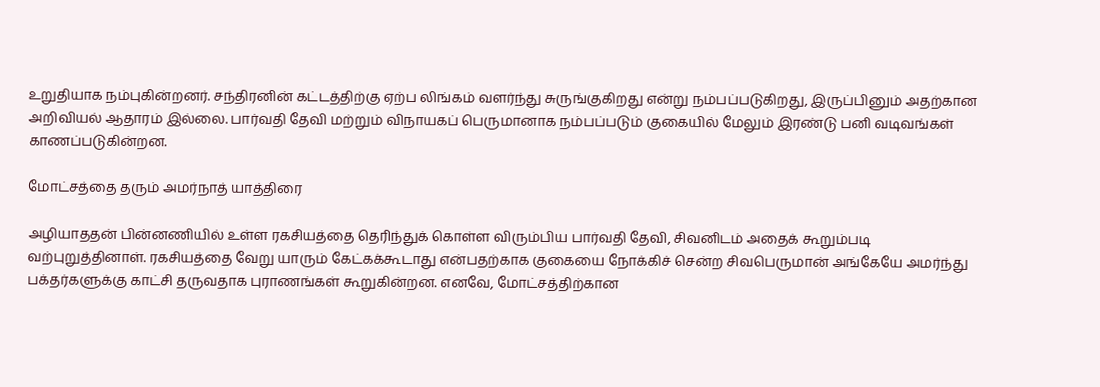உறுதியாக நம்புகின்றனர். சந்திரனின் கட்டத்திற்கு ஏற்ப லிங்கம் வளர்ந்து சுருங்குகிறது என்று நம்பப்படுகிறது, இருப்பினும் அதற்கான அறிவியல் ஆதாரம் இல்லை. பார்வதி தேவி மற்றும் விநாயகப் பெருமானாக நம்பப்படும் குகையில் மேலும் இரண்டு பனி வடிவங்கள் காணப்படுகின்றன.

மோட்சத்தை தரும் அமர்நாத் யாத்திரை

அழியாததன் பின்னணியில் உள்ள ரகசியத்தை தெரிந்துக் கொள்ள விரும்பிய பார்வதி தேவி, சிவனிடம் அதைக் கூறும்படி வற்புறுத்தினாள். ரகசியத்தை வேறு யாரும் கேட்கக்கூடாது என்பதற்காக குகையை நோக்கிச் சென்ற சிவபெருமான் அங்கேயே அமர்ந்து பக்தர்களுக்கு காட்சி தருவதாக புராணங்கள் கூறுகின்றன. எனவே, மோட்சத்திற்கான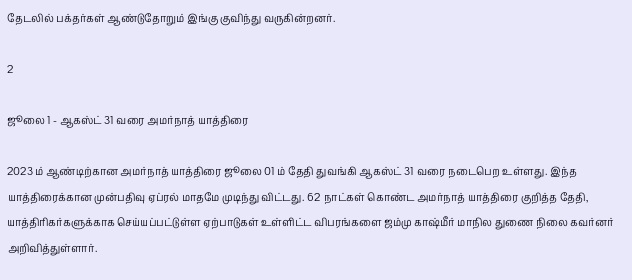தேடலில் பக்தர்கள் ஆண்டுதோறும் இங்கு குவிந்து வருகின்றனர்.

2

ஜூலை 1 - ஆகஸ்ட் 31 வரை அமர்நாத் யாத்திரை

2023 ம் ஆண்டிற்கான அமர்நாத் யாத்திரை ஜூலை 01 ம் தேதி துவங்கி ஆகஸ்ட் 31 வரை நடைபெற உள்ளது. இந்த யாத்திரைக்கான முன்பதிவு ஏப்ரல் மாதமே முடிந்து விட்டது. 62 நாட்கள் கொண்ட அமர்நாத் யாத்திரை குறித்த தேதி, யாத்திரிகர்களுக்காக செய்யப்பட்டுள்ள ஏற்பாடுகள் உள்ளிட்ட விபரங்களை ஜம்மு காஷ்மீர் மாநில துணை நிலை கவர்னர் அறிவித்துள்ளார்.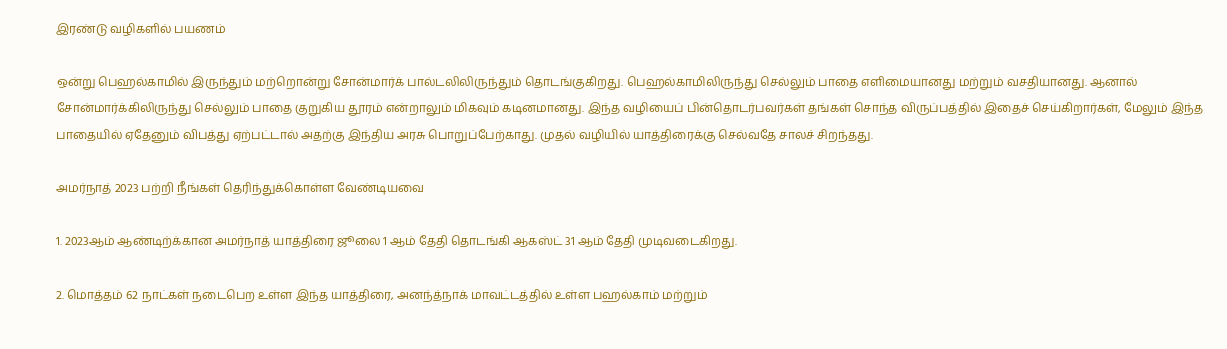இரண்டு வழிகளில் பயணம்

ஒன்று பெஹல்காமில் இருந்தும் மற்றொன்று சோன்மார்க் பால்டலிலிருந்தும் தொடங்குகிறது. பெஹல்காமிலிருந்து செல்லும் பாதை எளிமையானது மற்றும் வசதியானது. ஆனால் சோன்மார்க்கிலிருந்து செல்லும் பாதை குறுகிய தூரம் என்றாலும் மிகவும் கடினமானது. இந்த வழியைப் பின்தொடர்பவர்கள் தங்கள் சொந்த விருப்பத்தில் இதைச் செய்கிறார்கள், மேலும் இந்த பாதையில் ஏதேனும் விபத்து ஏற்பட்டால் அதற்கு இந்திய அரசு பொறுப்பேற்காது. முதல் வழியில் யாத்திரைக்கு செல்வதே சாலச் சிறந்தது.

அமர்நாத் 2023 பற்றி நீங்கள் தெரிந்துக்கொள்ள வேண்டியவை

1. 2023ஆம் ஆண்டிற்க்கான அமர்நாத் யாத்திரை ஜூலை 1 ஆம் தேதி தொடங்கி ஆகஸ்ட் 31 ஆம் தேதி முடிவடைகிறது.

2. மொத்தம் 62 நாட்கள் நடைபெற உள்ள இந்த யாத்திரை, அனந்த்நாக் மாவட்டத்தில் உள்ள பஹல்காம் மற்றும்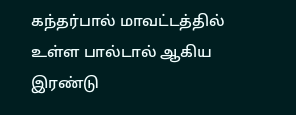கந்தர்பால் மாவட்டத்தில் உள்ள பால்டால் ஆகிய இரண்டு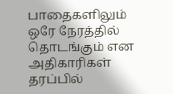பாதைகளிலும் ஒரே நேரத்தில் தொடங்கும் என அதிகாரிகள் தரப்பில்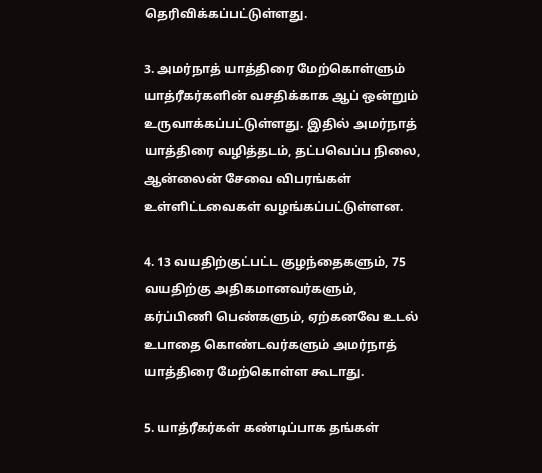தெரிவிக்கப்பட்டுள்ளது.

3. அமர்நாத் யாத்திரை மேற்கொள்ளும் யாத்ரீகர்களின் வசதிக்காக ஆப் ஒன்றும் உருவாக்கப்பட்டுள்ளது. இதில் அமர்நாத் யாத்திரை வழித்தடம், தட்பவெப்ப நிலை, ஆன்லைன் சேவை விபரங்கள் உள்ளிட்டவைகள் வழங்கப்பட்டுள்ளன.

4. 13 வயதிற்குட்பட்ட குழந்தைகளும், 75 வயதிற்கு அதிகமானவர்களும், கர்ப்பிணி பெண்களும், ஏற்கனவே உடல் உபாதை கொண்டவர்களும் அமர்நாத் யாத்திரை மேற்கொள்ள கூடாது.

5. யாத்ரீகர்கள் கண்டிப்பாக தங்கள்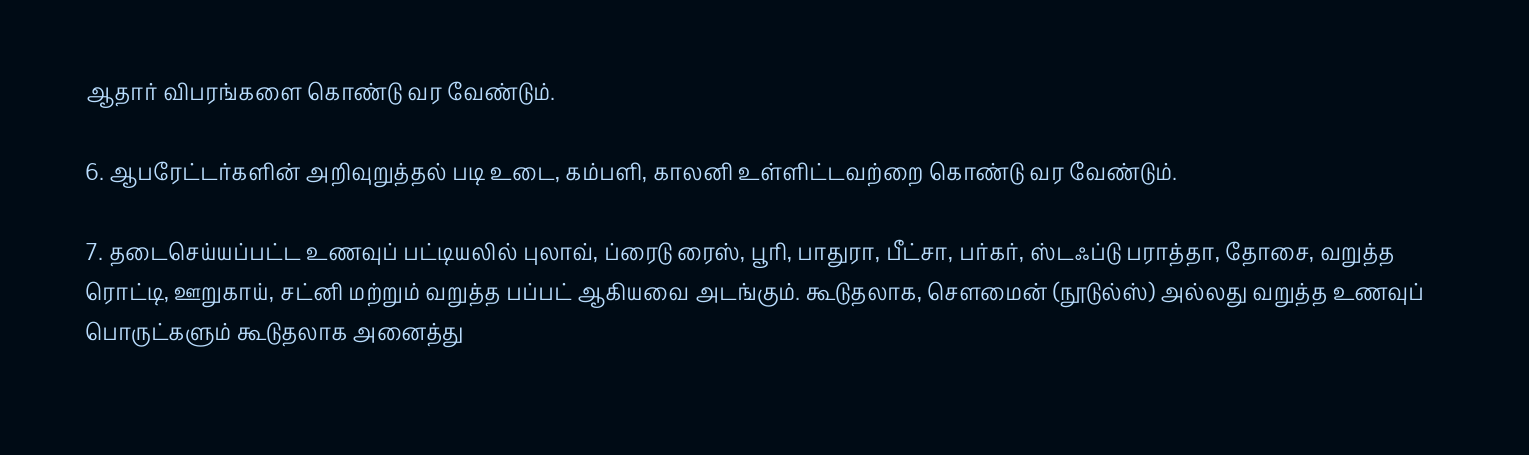ஆதார் விபரங்களை கொண்டு வர வேண்டும்.

6. ஆபரேட்டர்களின் அறிவுறுத்தல் படி உடை, கம்பளி, காலனி உள்ளிட்டவற்றை கொண்டு வர வேண்டும்.

7. தடைசெய்யப்பட்ட உணவுப் பட்டியலில் புலாவ், ப்ரைடு ரைஸ், பூரி, பாதுரா, பீட்சா, பர்கர், ஸ்டஃப்டு பராத்தா, தோசை, வறுத்த ரொட்டி, ஊறுகாய், சட்னி மற்றும் வறுத்த பப்பட் ஆகியவை அடங்கும். கூடுதலாக, சௌமைன் (நூடுல்ஸ்) அல்லது வறுத்த உணவுப் பொருட்களும் கூடுதலாக அனைத்து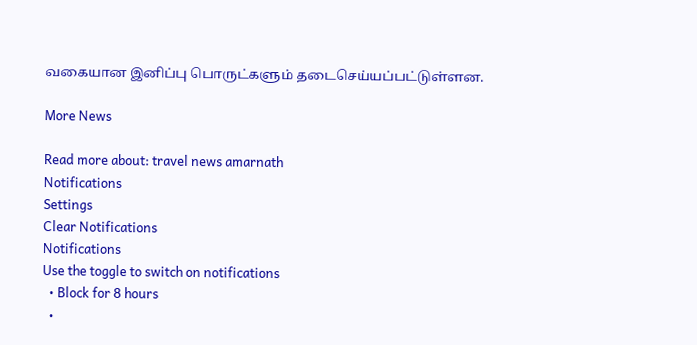வகையான இனிப்பு பொருட்களும் தடைசெய்யப்பட்டுள்ளன.

More News

Read more about: travel news amarnath
Notifications
Settings
Clear Notifications
Notifications
Use the toggle to switch on notifications
  • Block for 8 hours
  •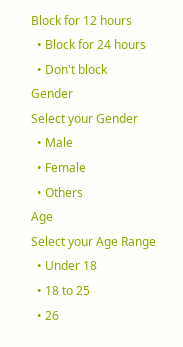Block for 12 hours
  • Block for 24 hours
  • Don't block
Gender
Select your Gender
  • Male
  • Female
  • Others
Age
Select your Age Range
  • Under 18
  • 18 to 25
  • 26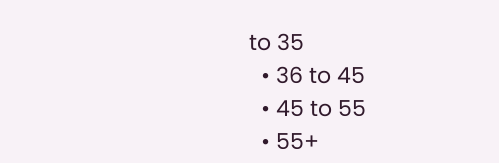to 35
  • 36 to 45
  • 45 to 55
  • 55+